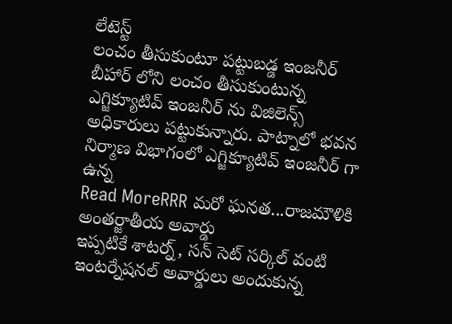లేటెస్ట్
లంచం తీసుకుంటూ పట్టుబడ్డ ఇంజనీర్
బీహార్ లోని లంచం తీసుకుంటున్న ఎగ్జిక్యూటివ్ ఇంజనీర్ ను విజిలెన్స్ అధికారులు పట్టుకున్నారు. పాట్నాలో భవన నిర్మాణ విభాగంలో ఎగ్జిక్యూటివ్ ఇంజనీర్ గా ఉన్న
Read MoreRRR మరో ఘనత...రాజమౌళికి అంతర్జాతీయ అవార్డు
ఇప్పటికే శాటర్న్, సన్ సెట్ సర్కిల్ వంటి ఇంటర్నేషనల్ అవార్డులు అందుకున్న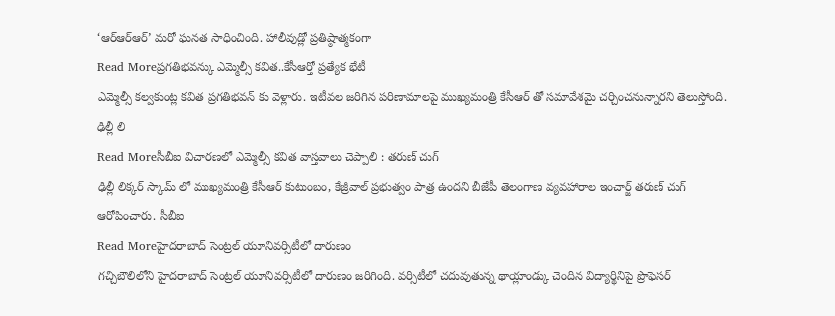‘ఆర్ఆర్ఆర్’ మరో ఘనత సాధించింది. హాలీవుడ్లో ప్రతిష్ఠాత్మకంగా
Read Moreప్రగతిభవన్కు ఎమ్మెల్సీ కవిత..కేసీఆర్తో ప్రత్యేక భేటీ
ఎమ్మెల్సీ కల్వకుంట్ల కవిత ప్రగతిభవన్ కు వెళ్లారు. ఇటీవల జరిగిన పరిణామాలపై ముఖ్యమంత్రి కేసీఆర్ తో సమావేశమై చర్చించనున్నారని తెలుస్తోంది. ఢిల్లీ లి
Read Moreసీబీఐ విచారణలో ఎమ్మెల్సీ కవిత వాస్తవాలు చెప్పాలి : తరుణ్ చుగ్
ఢిల్లీ లిక్కర్ స్కామ్ లో ముఖ్యమంత్రి కేసీఆర్ కుటుంబం, కేజ్రీవాల్ ప్రభుత్వం పాత్ర ఉందని బీజేపీ తెలంగాణ వ్యవహారాల ఇంచార్జ్ తరుణ్ చుగ్ ఆరోపించారు. సీబీఐ
Read Moreహైదరాబాద్ సెంట్రల్ యూనివర్సిటీలో దారుణం
గచ్చిబౌలిలోని హైదరాబాద్ సెంట్రల్ యూనివర్సిటీలో దారుణం జరిగింది. వర్సిటీలో చదువుతున్న థాయ్లాండ్కు చెందిన విద్యార్థినిపై ప్రొఫెసర్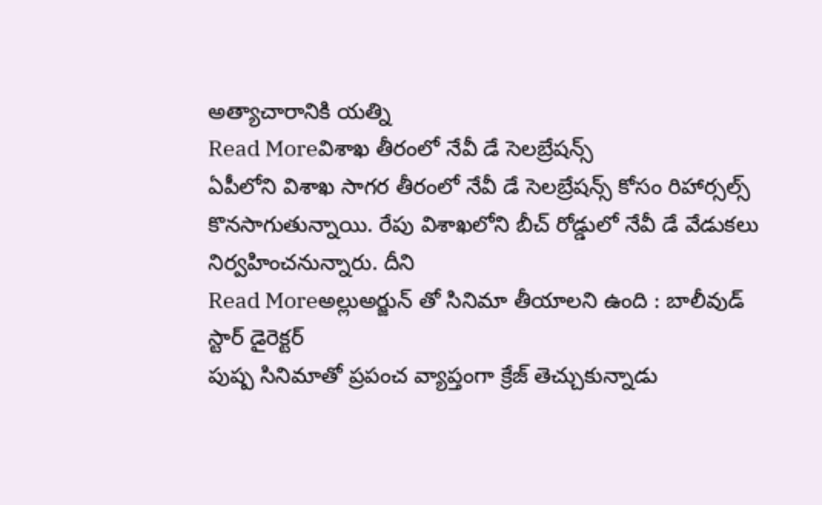అత్యాచారానికి యత్ని
Read Moreవిశాఖ తీరంలో నేవీ డే సెలబ్రేషన్స్
ఏపీలోని విశాఖ సాగర తీరంలో నేవీ డే సెలబ్రేషన్స్ కోసం రిహార్సల్స్ కొనసాగుతున్నాయి. రేపు విశాఖలోని బీచ్ రోడ్డులో నేవీ డే వేడుకలు నిర్వహించనున్నారు. దీని
Read Moreఅల్లుఅర్జున్ తో సినిమా తీయాలని ఉంది : బాలీవుడ్ స్టార్ డైరెక్టర్
పుష్ప సినిమాతో ప్రపంచ వ్యాప్తంగా క్రేజ్ తెచ్చుకున్నాడు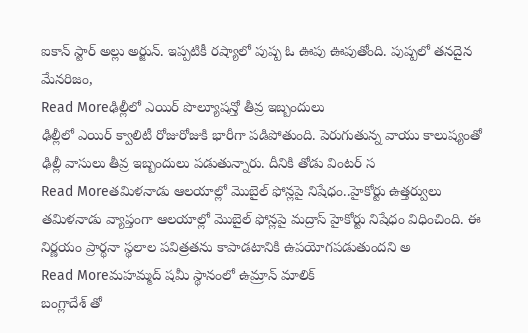ఐకాన్ స్టార్ అల్లు అర్జున్. ఇప్పటికీ రష్యాలో పుష్ప ఓ ఊపు ఊపుతోంది. పుష్పలో తనదైన మేనరిజం,
Read Moreఢిల్లీలో ఎయిర్ పొల్యూషన్తో తీవ్ర ఇబ్బందులు
ఢిల్లీలో ఎయిర్ క్వాలిటీ రోజురోజుకి భారీగా పడిపోతుంది. పెరుగుతున్న వాయు కాలుష్యంతో ఢిల్లీ వాసులు తీవ్ర ఇబ్బందులు పడుతున్నారు. దీనికి తోడు వింటర్ స
Read Moreతమిళనాడు ఆలయాల్లో మొబైల్ ఫోన్లపై నిషేధం..హైకోర్టు ఉత్తర్వులు
తమిళనాడు వ్యాప్తంగా ఆలయాల్లో మొబైల్ ఫోన్లపై మద్రాస్ హైకోర్టు నిషేధం విధించింది. ఈ నిర్ణయం ప్రార్థనా స్థలాల పవిత్రతను కాపాడటానికి ఉపయోగపడుతుందని అ
Read Moreమహమ్మద్ షమీ స్థానంలో ఉమ్రాన్ మాలిక్
బంగ్లాదేశ్ తో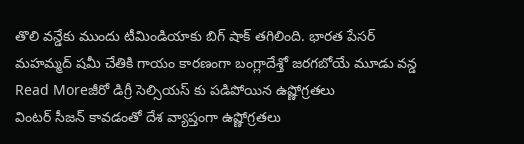తొలి వన్డేకు ముందు టీమిండియాకు బిగ్ షాక్ తగిలింది. భారత పేసర్ మహమ్మద్ షమీ చేతికి గాయం కారణంగా బంగ్లాదేశ్తో జరగబోయే మూడు వన్డ
Read Moreజీరో డిగ్రీ సెల్సియస్ కు పడిపోయిన ఉష్ణోగ్రతలు
వింటర్ సీజన్ కావడంతో దేశ వ్యాప్తంగా ఉష్ణోగ్రతలు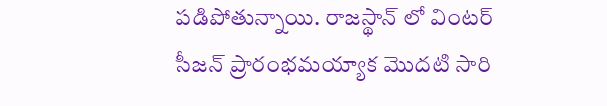పడిపోతున్నాయి. రాజస్థాన్ లో వింటర్ సీజన్ ప్రారంభమయ్యాక మొదటి సారి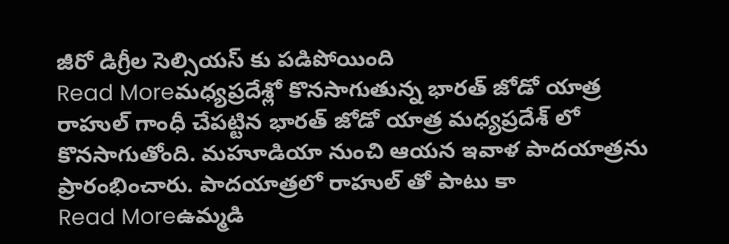జీరో డిగ్రీల సెల్సియస్ కు పడిపోయింది
Read Moreమధ్యప్రదేశ్లో కొనసాగుతున్న భారత్ జోడో యాత్ర
రాహుల్ గాంధీ చేపట్టిన భారత్ జోడో యాత్ర మధ్యప్రదేశ్ లో కొనసాగుతోంది. మహూడియా నుంచి ఆయన ఇవాళ పాదయాత్రను ప్రారంభించారు. పాదయాత్రలో రాహుల్ తో పాటు కా
Read Moreఉమ్మడి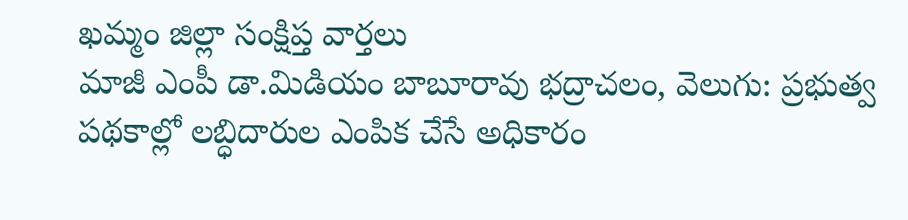ఖమ్మం జిల్లా సంక్షిప్త వార్తలు
మాజీ ఎంపీ డా.మిడియం బాబూరావు భద్రాచలం, వెలుగు: ప్రభుత్వ పథకాల్లో లబ్ధిదారుల ఎంపిక చేసే అధికారం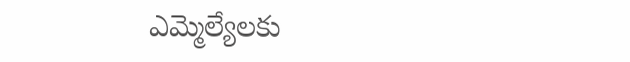ఎమ్మెల్యేలకు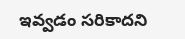ఇవ్వడం సరికాదని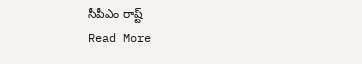సీపీఎం రాష్ట్
Read More